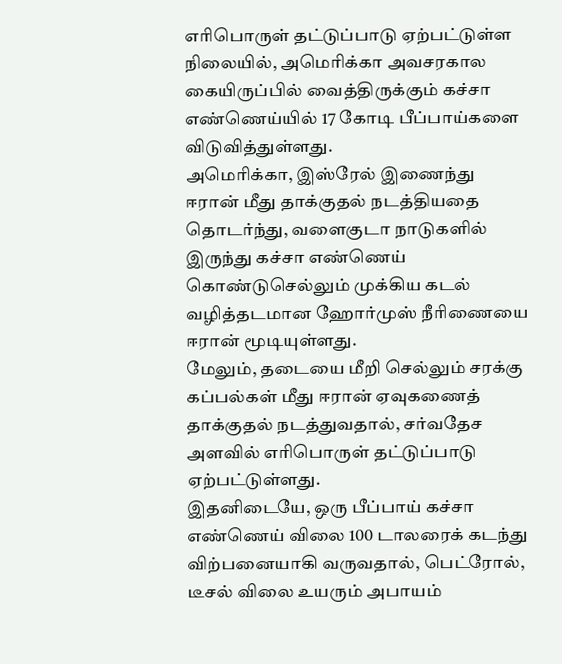எரிபொருள் தட்டுப்பாடு ஏற்பட்டுள்ள நிலையில், அமெரிக்கா அவசரகால கையிருப்பில் வைத்திருக்கும் கச்சா எண்ணெய்யில் 17 கோடி பீப்பாய்களை விடுவித்துள்ளது.
அமெரிக்கா, இஸ்ரேல் இணைந்து ஈரான் மீது தாக்குதல் நடத்தியதை தொடர்ந்து, வளைகுடா நாடுகளில் இருந்து கச்சா எண்ணெய் கொண்டுசெல்லும் முக்கிய கடல் வழித்தடமான ஹோர்முஸ் நீரிணையை ஈரான் மூடியுள்ளது.
மேலும், தடையை மீறி செல்லும் சரக்கு கப்பல்கள் மீது ஈரான் ஏவுகணைத் தாக்குதல் நடத்துவதால், சர்வதேச அளவில் எரிபொருள் தட்டுப்பாடு ஏற்பட்டுள்ளது.
இதனிடையே, ஒரு பீப்பாய் கச்சா எண்ணெய் விலை 100 டாலரைக் கடந்து விற்பனையாகி வருவதால், பெட்ரோல், டீசல் விலை உயரும் அபாயம்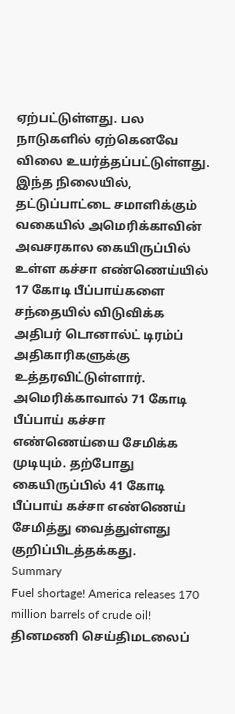ஏற்பட்டுள்ளது. பல நாடுகளில் ஏற்கெனவே விலை உயர்த்தப்பட்டுள்ளது.
இந்த நிலையில், தட்டுப்பாட்டை சமாளிக்கும் வகையில் அமெரிக்காவின் அவசரகால கையிருப்பில் உள்ள கச்சா எண்ணெய்யில் 17 கோடி பீப்பாய்களை சந்தையில் விடுவிக்க அதிபர் டொனால்ட் டிரம்ப் அதிகாரிகளுக்கு உத்தரவிட்டுள்ளார்.
அமெரிக்காவால் 71 கோடி பீப்பாய் கச்சா எண்ணெய்யை சேமிக்க முடியும். தற்போது கையிருப்பில் 41 கோடி பீப்பாய் கச்சா எண்ணெய் சேமித்து வைத்துள்ளது குறிப்பிடத்தக்கது.
Summary
Fuel shortage! America releases 170 million barrels of crude oil!
தினமணி செய்திமடலைப்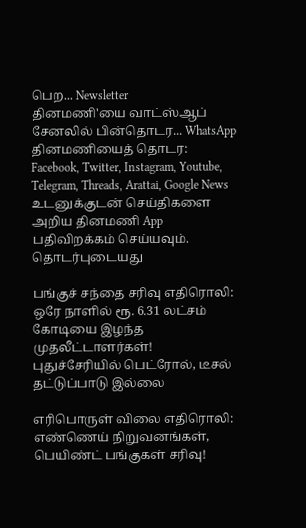பெற... Newsletter
தினமணி'யை வாட்ஸ்ஆப் சேனலில் பின்தொடர... WhatsApp
தினமணியைத் தொடர: Facebook, Twitter, Instagram, Youtube, Telegram, Threads, Arattai, Google News
உடனுக்குடன் செய்திகளை அறிய தினமணி App பதிவிறக்கம் செய்யவும்.
தொடர்புடையது

பங்குச் சந்தை சரிவு எதிரொலி: ஒரே நாளில் ரூ. 6.31 லட்சம் கோடியை இழந்த முதலீட்டாளர்கள்!
புதுச்சேரியில் பெட்ரோல், டீசல் தட்டுப்பாடு இல்லை

எரிபொருள் விலை எதிரொலி: எண்ணெய் நிறுவனங்கள், பெயிண்ட் பங்குகள் சரிவு!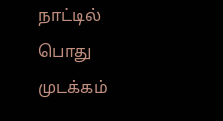நாட்டில் பொது முடக்கம்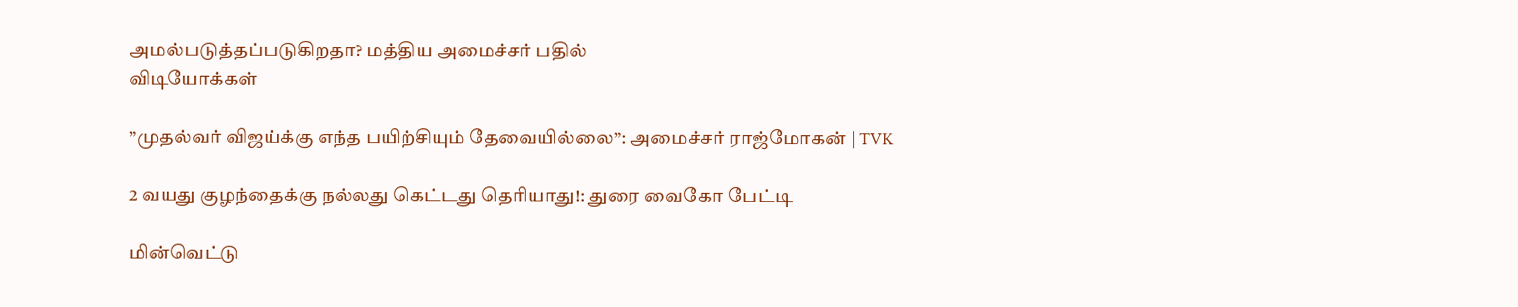அமல்படுத்தப்படுகிறதா? மத்திய அமைச்சர் பதில்
விடியோக்கள்

”முதல்வர் விஜய்க்கு எந்த பயிற்சியும் தேவையில்லை”: அமைச்சர் ராஜ்மோகன் | TVK

2 வயது குழந்தைக்கு நல்லது கெட்டது தெரியாது!: துரை வைகோ பேட்டி

மின்வெட்டு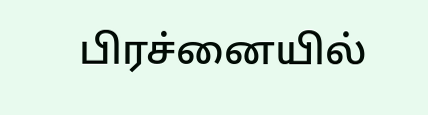பிரச்னையில்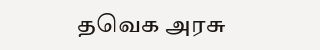தவெக அரசு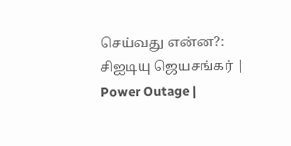செய்வது என்ன?: சிஐடியு ஜெயசங்கர் | Power Outage |